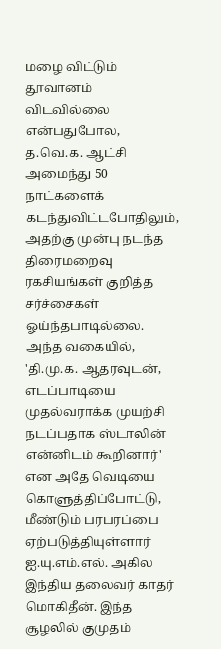மழை விட்டும் தூவானம் விடவில்லை என்பதுபோல, த.வெ.க. ஆட்சி அமைந்து 50 நாட்களைக் கடந்துவிட்டபோதிலும், அதற்கு முன்பு நடந்த திரைமறைவு ரகசியங்கள் குறித்த சர்ச்சைகள் ஓய்ந்தபாடில்லை. அந்த வகையில், 'தி.மு.க. ஆதரவுடன், எடப்பாடியை முதல்வராக்க முயற்சி நடப்பதாக ஸ்டாலின் என்னிடம் கூறினார்' என அதே வெடியை கொளுத்திப்போட்டு, மீண்டும் பரபரப்பை ஏற்படுத்தியுள்ளார் ஐ.யு.எம்.எல். அகில இந்திய தலைவர் காதர் மொகிதீன். இந்த சூழலில் குமுதம்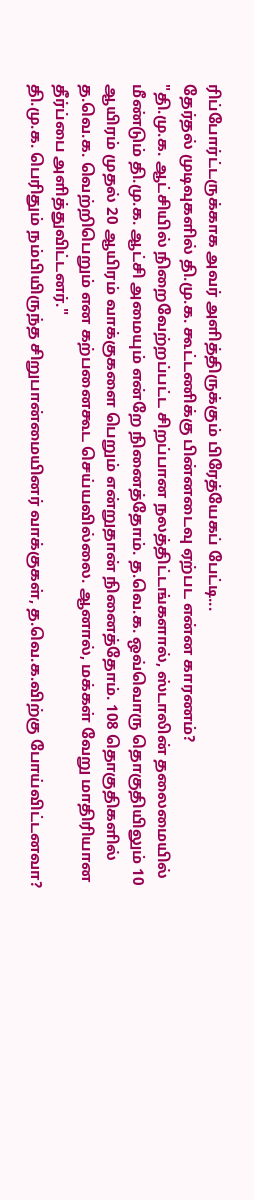ரிப்போர்ட்டருக்காக அவர் அளித்திருக்கும் பிரேத்யேகப் பேட்டி...
தேர்தல் முடிவுகளில் தி.மு.க. கூட்டணிக்கு பின்னடைவு ஏற்பட என்ன காரணம்?
"தி.மு.க. ஆட்சியில் நிறைவேற்றப்பட்ட சிறப்பான நலத்திட்டங்களால், ஸ்டாலின் தலைமையில் மீண்டும் தி.மு.க. ஆட்சி அமையும் என்றே நினைத்தோம். த.வெ.க. ஒவ்வொரு தொகுதியிலும் 10 ஆயிரம் முதல் 20 ஆயிரம் வாக்குகளை பெறும் என்றுதான் நினைத்தோம். 108 தொகுதிகளில் த.வெ.க. வெற்றிபெறும் என கற்பனைகூட செய்யவில்லை. ஆனால், மக்கள் வேறு மாதிரியான தீர்ப்பை அளித்துவிட்டனர்."
தி.மு.க. பெரிதும் நம்பியிருந்த சிறுபான்மையினர் வாக்குகள், த.வெ.க.விற்கு போய்விட்டனவா?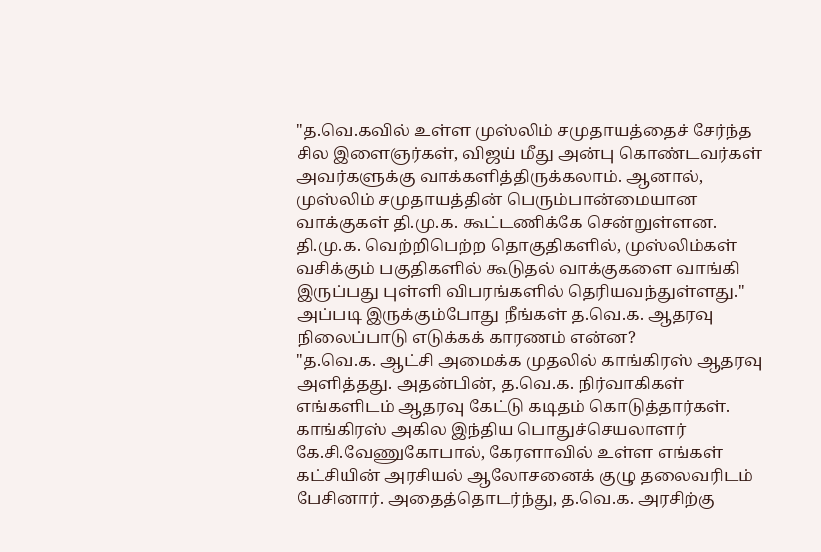"த.வெ.கவில் உள்ள முஸ்லிம் சமுதாயத்தைச் சேர்ந்த சில இளைஞர்கள், விஜய் மீது அன்பு கொண்டவர்கள் அவர்களுக்கு வாக்களித்திருக்கலாம். ஆனால், முஸ்லிம் சமுதாயத்தின் பெரும்பான்மையான வாக்குகள் தி.மு.க. கூட்டணிக்கே சென்றுள்ளன. தி.மு.க. வெற்றிபெற்ற தொகுதிகளில், முஸ்லிம்கள் வசிக்கும் பகுதிகளில் கூடுதல் வாக்குகளை வாங்கி இருப்பது புள்ளி விபரங்களில் தெரியவந்துள்ளது."
அப்படி இருக்கும்போது நீங்கள் த.வெ.க. ஆதரவு நிலைப்பாடு எடுக்கக் காரணம் என்ன?
"த.வெ.க. ஆட்சி அமைக்க முதலில் காங்கிரஸ் ஆதரவு அளித்தது. அதன்பின், த.வெ.க. நிர்வாகிகள் எங்களிடம் ஆதரவு கேட்டு கடிதம் கொடுத்தார்கள். காங்கிரஸ் அகில இந்திய பொதுச்செயலாளர் கே.சி.வேணுகோபால், கேரளாவில் உள்ள எங்கள் கட்சியின் அரசியல் ஆலோசனைக் குழு தலைவரிடம் பேசினார். அதைத்தொடர்ந்து, த.வெ.க. அரசிற்கு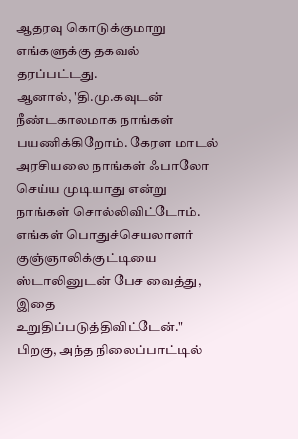ஆதரவு கொடுக்குமாறு எங்களுக்கு தகவல் தரப்பட்டது.
ஆனால், 'தி.மு.கவுடன் நீண்டகாலமாக நாங்கள் பயணிக்கிறோம். கேரள மாடல் அரசியலை நாங்கள் ஃபாலோ செய்ய முடியாது என்று நாங்கள் சொல்லிவிட்டோம். எங்கள் பொதுச்செயலாளர் குஞ்ஞாலிக்குட்டியை ஸ்டாலினுடன் பேச வைத்து, இதை உறுதிப்படுத்திவிட்டேன்."
பிறகு, அந்த நிலைப்பாட்டில்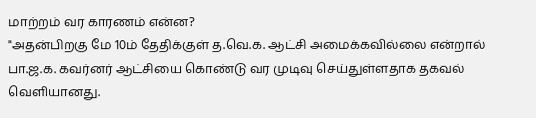மாற்றம் வர காரணம் என்ன?
"அதன்பிறகு மே 10ம் தேதிக்குள் த.வெ.க. ஆட்சி அமைக்கவில்லை என்றால் பா.ஜ.க. கவர்னர் ஆட்சியை கொண்டு வர முடிவு செய்துள்ளதாக தகவல் வெளியானது.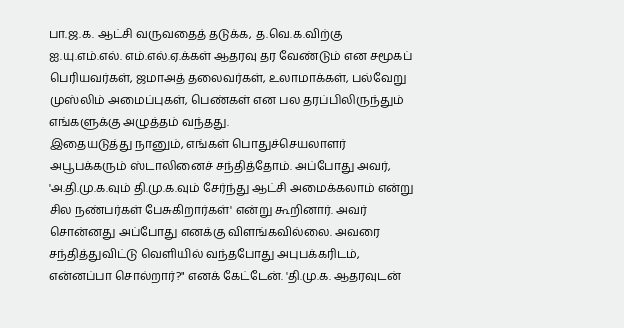பா.ஜ.க. ஆட்சி வருவதைத் தடுக்க, த.வெ.க.விற்கு ஐ.யு.எம்.எல். எம்.எல்.ஏ.க்கள் ஆதரவு தர வேண்டும் என சமூகப் பெரியவர்கள், ஜமாஅத் தலைவர்கள், உலாமாக்கள், பல்வேறு முஸ்லிம் அமைப்புகள், பெண்கள் என பல தரப்பிலிருந்தும் எங்களுக்கு அழுத்தம் வந்தது.
இதையடுத்து நானும், எங்கள் பொதுச்செயலாளர் அபூபக்கரும் ஸ்டாலினைச் சந்தித்தோம். அப்போது அவர், 'அ.தி.மு.க.வும் தி.மு.க.வும் சேர்ந்து ஆட்சி அமைக்கலாம் என்று சில நண்பர்கள் பேசுகிறார்கள்' என்று கூறினார். அவர் சொன்னது அப்போது எனக்கு விளங்கவில்லை. அவரை சந்தித்துவிட்டு வெளியில் வந்தபோது அபுபக்கரிடம், என்னப்பா சொல்றார்?" எனக் கேட்டேன். 'தி.மு.க. ஆதரவுடன்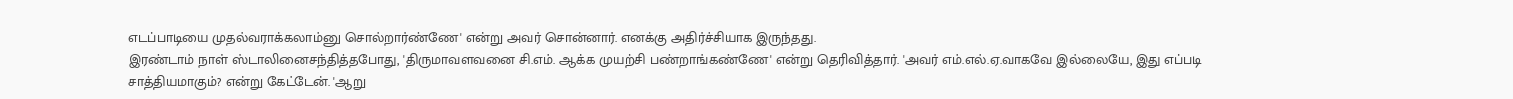எடப்பாடியை முதல்வராக்கலாம்னு சொல்றார்ண்ணே' என்று அவர் சொன்னார். எனக்கு அதிர்ச்சியாக இருந்தது.
இரண்டாம் நாள் ஸ்டாலினைசந்தித்தபோது, 'திருமாவளவனை சி.எம். ஆக்க முயற்சி பண்றாங்கண்ணே' என்று தெரிவித்தார். 'அவர் எம்.எல்.ஏ.வாகவே இல்லையே, இது எப்படி சாத்தியமாகும்? என்று கேட்டேன். 'ஆறு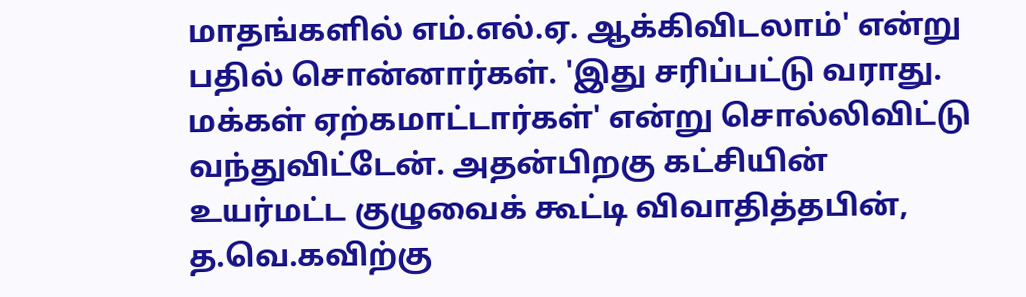மாதங்களில் எம்.எல்.ஏ. ஆக்கிவிடலாம்' என்று பதில் சொன்னார்கள். 'இது சரிப்பட்டு வராது. மக்கள் ஏற்கமாட்டார்கள்' என்று சொல்லிவிட்டு வந்துவிட்டேன். அதன்பிறகு கட்சியின் உயர்மட்ட குழுவைக் கூட்டி விவாதித்தபின், த.வெ.கவிற்கு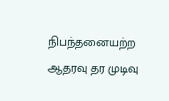நிபந்தனையற்ற ஆதரவு தர முடிவு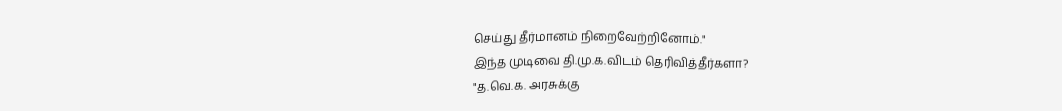செய்து தீர்மானம் நிறைவேற்றினோம்."
இந்த முடிவை தி.மு.க.விடம் தெரிவித்தீர்களா?
"த.வெ.க. அரசுக்கு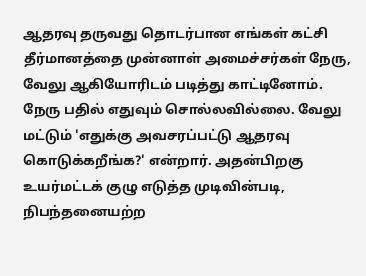ஆதரவு தருவது தொடர்பான எங்கள் கட்சி தீர்மானத்தை முன்னாள் அமைச்சர்கள் நேரு, வேலு ஆகியோரிடம் படித்து காட்டினோம். நேரு பதில் எதுவும் சொல்லவில்லை. வேலு மட்டும் 'எதுக்கு அவசரப்பட்டு ஆதரவு கொடுக்கறீங்க?' என்றார். அதன்பிறகு உயர்மட்டக் குழு எடுத்த முடிவின்படி, நிபந்தனையற்ற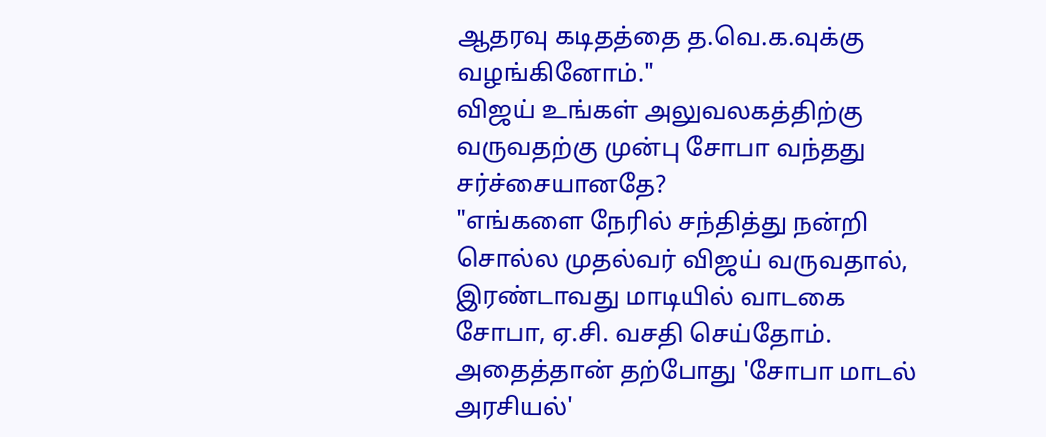ஆதரவு கடிதத்தை த.வெ.க.வுக்கு வழங்கினோம்."
விஜய் உங்கள் அலுவலகத்திற்கு வருவதற்கு முன்பு சோபா வந்தது சர்ச்சையானதே?
"எங்களை நேரில் சந்தித்து நன்றி சொல்ல முதல்வர் விஜய் வருவதால், இரண்டாவது மாடியில் வாடகை சோபா, ஏ.சி. வசதி செய்தோம். அதைத்தான் தற்போது 'சோபா மாடல் அரசியல்'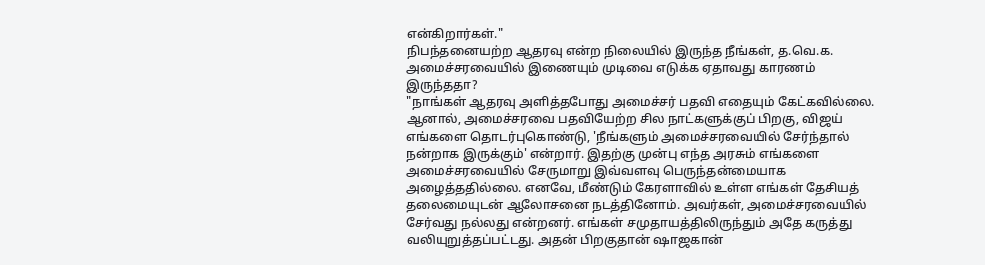என்கிறார்கள்."
நிபந்தனையற்ற ஆதரவு என்ற நிலையில் இருந்த நீங்கள், த.வெ.க. அமைச்சரவையில் இணையும் முடிவை எடுக்க ஏதாவது காரணம் இருந்ததா?
"நாங்கள் ஆதரவு அளித்தபோது அமைச்சர் பதவி எதையும் கேட்கவில்லை. ஆனால், அமைச்சரவை பதவியேற்ற சில நாட்களுக்குப் பிறகு, விஜய் எங்களை தொடர்புகொண்டு, 'நீங்களும் அமைச்சரவையில் சேர்ந்தால் நன்றாக இருக்கும்' என்றார். இதற்கு முன்பு எந்த அரசும் எங்களை அமைச்சரவையில் சேருமாறு இவ்வளவு பெருந்தன்மையாக அழைத்ததில்லை. எனவே, மீண்டும் கேரளாவில் உள்ள எங்கள் தேசியத் தலைமையுடன் ஆலோசனை நடத்தினோம். அவர்கள், அமைச்சரவையில் சேர்வது நல்லது என்றனர். எங்கள் சமுதாயத்திலிருந்தும் அதே கருத்து வலியுறுத்தப்பட்டது. அதன் பிறகுதான் ஷாஜகான்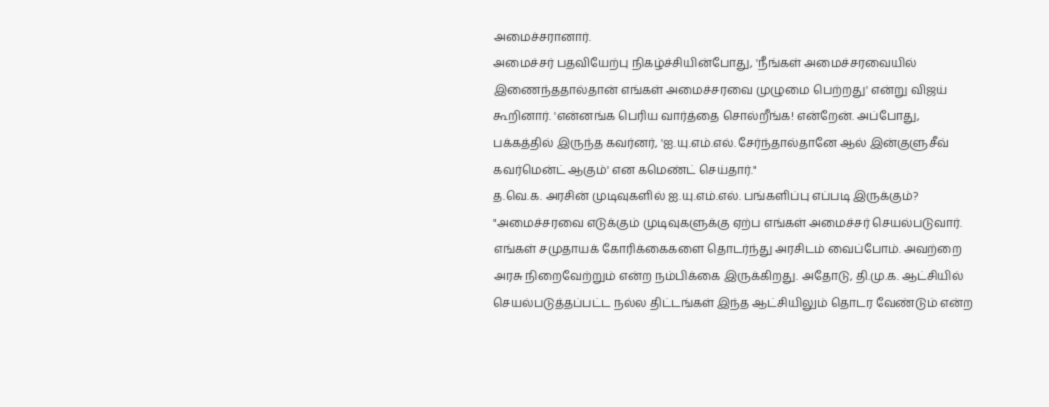அமைச்சரானார்.
அமைச்சர் பதவியேற்பு நிகழ்ச்சியின்போது, 'நீங்கள் அமைச்சரவையில் இணைந்ததால்தான் எங்கள் அமைச்சரவை முழுமை பெற்றது' என்று விஜய் கூறினார். 'என்னங்க பெரிய வார்த்தை சொல்றீங்க! என்றேன். அப்போது, பக்கத்தில் இருந்த கவர்னர், 'ஐ.யு.எம்.எல். சேர்ந்தால்தானே ஆல் இன்குளுசீவ் கவர்மென்ட் ஆகும்' என கமெண்ட் செய்தார்."
த.வெ.க. அரசின் முடிவுகளில் ஐ.யு.எம்.எல். பங்களிப்பு எப்படி இருக்கும்?
"அமைச்சரவை எடுக்கும் முடிவுகளுக்கு ஏற்ப எங்கள் அமைச்சர் செயல்படுவார். எங்கள் சமுதாயக் கோரிக்கைகளை தொடர்ந்து அரசிடம் வைப்போம். அவற்றை அரசு நிறைவேற்றும் என்ற நம்பிக்கை இருக்கிறது. அதோடு, தி.மு.க. ஆட்சியில் செயல்படுத்தப்பட்ட நல்ல திட்டங்கள் இந்த ஆட்சியிலும் தொடர வேண்டும் என்ற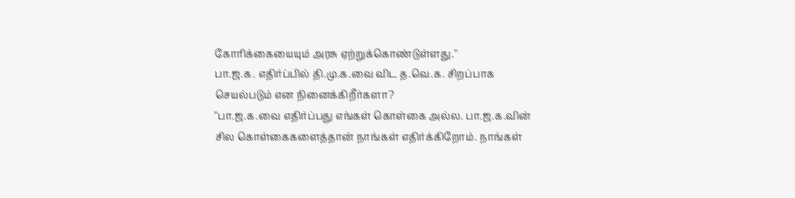கோரிக்கையையும் அரசு ஏற்றுக்கொண்டுள்ளது."
பா.ஜ.க. எதிர்ப்பில் தி.மு.க.வை விட த.வெ.க. சிறப்பாக செயல்படும் என நினைக்கிறீர்களா?
"பா.ஜ.க.வை எதிர்ப்பது எங்கள் கொள்கை அல்ல. பா.ஜ.க.வின் சில கொள்கைகளைத்தான் நாங்கள் எதிர்க்கிறோம். நாங்கள்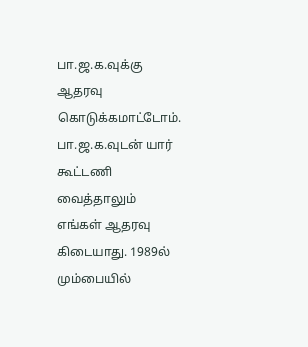பா.ஜ.க.வுக்கு ஆதரவு கொடுக்கமாட்டோம். பா.ஜ.க.வுடன் யார் கூட்டணி வைத்தாலும் எங்கள் ஆதரவு கிடையாது. 1989ல் மும்பையில்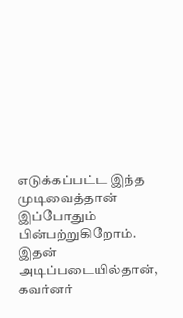எடுக்கப்பட்ட இந்த முடிவைத்தான் இப்போதும் பின்பற்றுகிறோம். இதன் அடிப்படையில்தான், கவர்னர்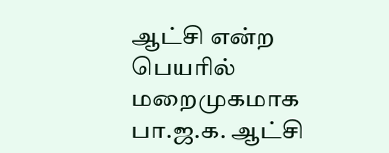ஆட்சி என்ற பெயரில் மறைமுகமாக பா.ஜ.க. ஆட்சி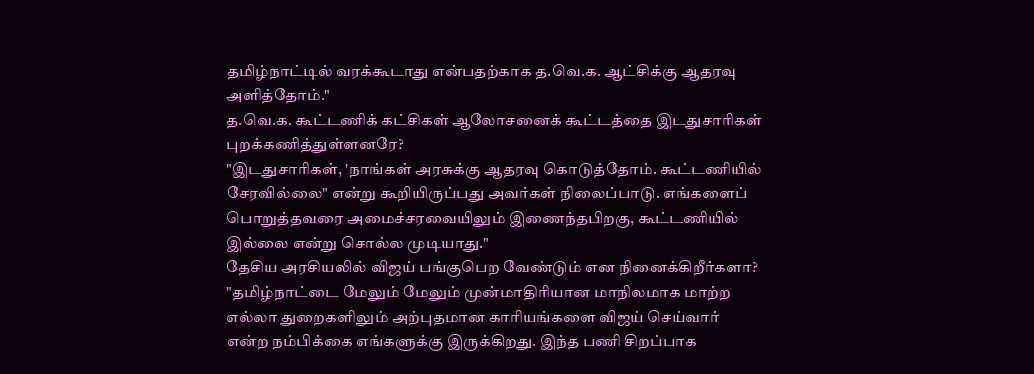தமிழ்நாட்டில் வரக்கூடாது என்பதற்காக த.வெ.க. ஆட்சிக்கு ஆதரவு அளித்தோம்."
த.வெ.க. கூட்டணிக் கட்சிகள் ஆலோசனைக் கூட்டத்தை இடதுசாரிகள் புறக்கணித்துள்ளனரே?
"இடதுசாரிகள், 'நாங்கள் அரசுக்கு ஆதரவு கொடுத்தோம். கூட்டணியில் சேரவில்லை" என்று கூறியிருப்பது அவர்கள் நிலைப்பாடு. எங்களைப் பொறுத்தவரை அமைச்சரவையிலும் இணைந்தபிறகு, கூட்டணியில் இல்லை என்று சொல்ல முடியாது."
தேசிய அரசியலில் விஜய் பங்குபெற வேண்டும் என நினைக்கிறீர்களா?
"தமிழ்நாட்டை மேலும் மேலும் முன்மாதிரியான மாநிலமாக மாற்ற எல்லா துறைகளிலும் அற்புதமான காரியங்களை விஜய் செய்வார் என்ற நம்பிக்கை எங்களுக்கு இருக்கிறது. இந்த பணி சிறப்பாக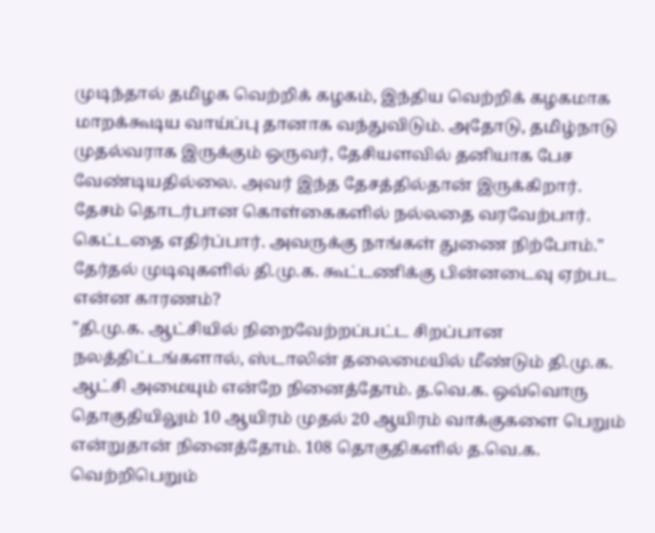முடிந்தால் தமிழக வெற்றிக் கழகம், இந்திய வெற்றிக் கழகமாக மாறக்கூடிய வாய்ப்பு தானாக வந்துவிடும். அதோடு, தமிழ்நாடு முதல்வராக இருக்கும் ஒருவர், தேசியளவில் தனியாக பேச வேண்டியதில்லை. அவர் இந்த தேசத்தில்தான் இருக்கிறார். தேசம் தொடர்பான கொள்கைகளில் நல்லதை வரவேற்பார். கெட்டதை எதிர்ப்பார். அவருக்கு நாங்கள் துணை நிற்போம்."
தேர்தல் முடிவுகளில் தி.மு.க. கூட்டணிக்கு பின்னடைவு ஏற்பட என்ன காரணம்?
"தி.மு.க. ஆட்சியில் நிறைவேற்றப்பட்ட சிறப்பான நலத்திட்டங்களால், ஸ்டாலின் தலைமையில் மீண்டும் தி.மு.க. ஆட்சி அமையும் என்றே நினைத்தோம். த.வெ.க. ஒவ்வொரு தொகுதியிலும் 10 ஆயிரம் முதல் 20 ஆயிரம் வாக்குகளை பெறும் என்றுதான் நினைத்தோம். 108 தொகுதிகளில் த.வெ.க. வெற்றிபெறும்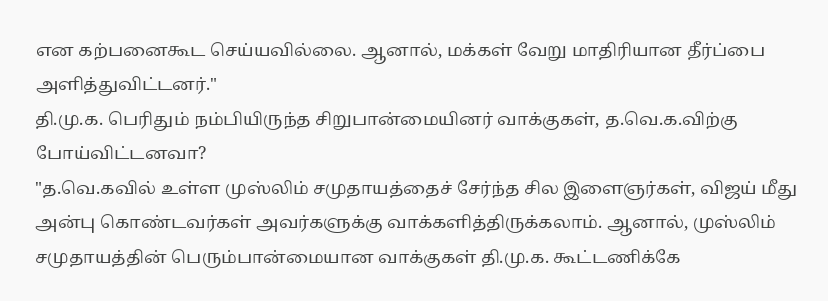என கற்பனைகூட செய்யவில்லை. ஆனால், மக்கள் வேறு மாதிரியான தீர்ப்பை அளித்துவிட்டனர்."
தி.மு.க. பெரிதும் நம்பியிருந்த சிறுபான்மையினர் வாக்குகள், த.வெ.க.விற்கு போய்விட்டனவா?
"த.வெ.கவில் உள்ள முஸ்லிம் சமுதாயத்தைச் சேர்ந்த சில இளைஞர்கள், விஜய் மீது அன்பு கொண்டவர்கள் அவர்களுக்கு வாக்களித்திருக்கலாம். ஆனால், முஸ்லிம் சமுதாயத்தின் பெரும்பான்மையான வாக்குகள் தி.மு.க. கூட்டணிக்கே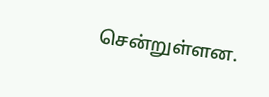சென்றுள்ளன.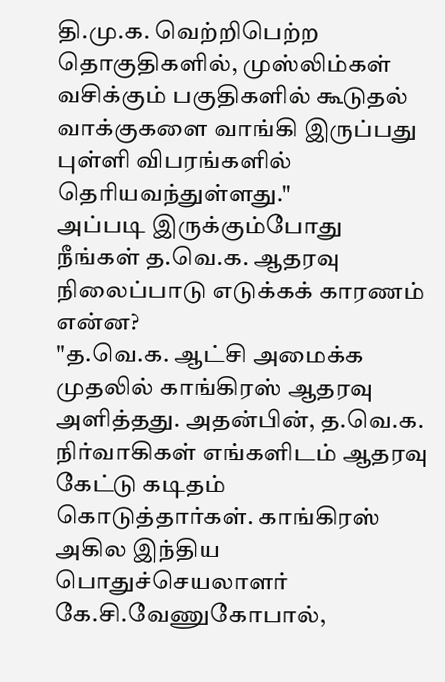தி.மு.க. வெற்றிபெற்ற தொகுதிகளில், முஸ்லிம்கள் வசிக்கும் பகுதிகளில் கூடுதல் வாக்குகளை வாங்கி இருப்பது புள்ளி விபரங்களில் தெரியவந்துள்ளது."
அப்படி இருக்கும்போது நீங்கள் த.வெ.க. ஆதரவு நிலைப்பாடு எடுக்கக் காரணம் என்ன?
"த.வெ.க. ஆட்சி அமைக்க முதலில் காங்கிரஸ் ஆதரவு அளித்தது. அதன்பின், த.வெ.க. நிர்வாகிகள் எங்களிடம் ஆதரவு கேட்டு கடிதம் கொடுத்தார்கள். காங்கிரஸ் அகில இந்திய பொதுச்செயலாளர் கே.சி.வேணுகோபால்,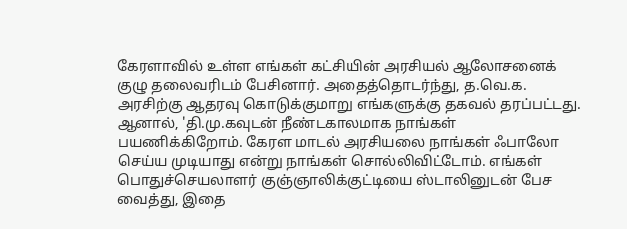கேரளாவில் உள்ள எங்கள் கட்சியின் அரசியல் ஆலோசனைக் குழு தலைவரிடம் பேசினார். அதைத்தொடர்ந்து, த.வெ.க. அரசிற்கு ஆதரவு கொடுக்குமாறு எங்களுக்கு தகவல் தரப்பட்டது.
ஆனால், 'தி.மு.கவுடன் நீண்டகாலமாக நாங்கள் பயணிக்கிறோம். கேரள மாடல் அரசியலை நாங்கள் ஃபாலோ செய்ய முடியாது என்று நாங்கள் சொல்லிவிட்டோம். எங்கள் பொதுச்செயலாளர் குஞ்ஞாலிக்குட்டியை ஸ்டாலினுடன் பேச வைத்து, இதை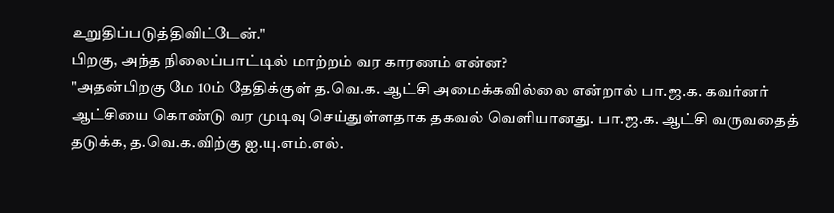உறுதிப்படுத்திவிட்டேன்."
பிறகு, அந்த நிலைப்பாட்டில் மாற்றம் வர காரணம் என்ன?
"அதன்பிறகு மே 10ம் தேதிக்குள் த.வெ.க. ஆட்சி அமைக்கவில்லை என்றால் பா.ஜ.க. கவர்னர் ஆட்சியை கொண்டு வர முடிவு செய்துள்ளதாக தகவல் வெளியானது. பா.ஜ.க. ஆட்சி வருவதைத் தடுக்க, த.வெ.க.விற்கு ஐ.யு.எம்.எல்.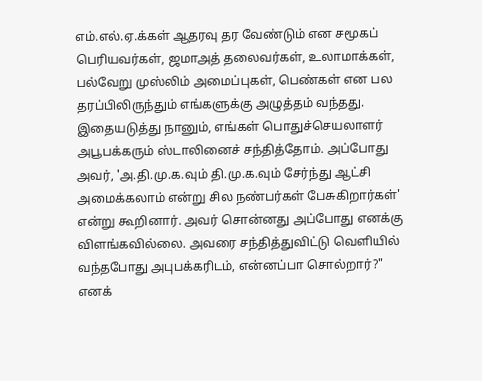எம்.எல்.ஏ.க்கள் ஆதரவு தர வேண்டும் என சமூகப் பெரியவர்கள், ஜமாஅத் தலைவர்கள், உலாமாக்கள், பல்வேறு முஸ்லிம் அமைப்புகள், பெண்கள் என பல தரப்பிலிருந்தும் எங்களுக்கு அழுத்தம் வந்தது.
இதையடுத்து நானும், எங்கள் பொதுச்செயலாளர் அபூபக்கரும் ஸ்டாலினைச் சந்தித்தோம். அப்போது அவர், 'அ.தி.மு.க.வும் தி.மு.க.வும் சேர்ந்து ஆட்சி அமைக்கலாம் என்று சில நண்பர்கள் பேசுகிறார்கள்' என்று கூறினார். அவர் சொன்னது அப்போது எனக்கு விளங்கவில்லை. அவரை சந்தித்துவிட்டு வெளியில் வந்தபோது அபுபக்கரிடம், என்னப்பா சொல்றார்?" எனக்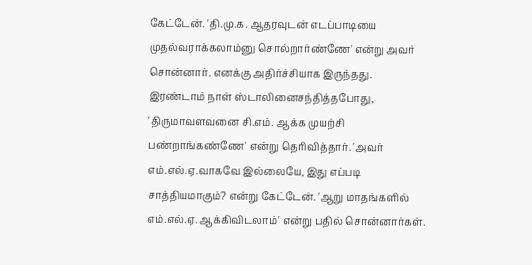கேட்டேன். 'தி.மு.க. ஆதரவுடன் எடப்பாடியை முதல்வராக்கலாம்னு சொல்றார்ண்ணே' என்று அவர் சொன்னார். எனக்கு அதிர்ச்சியாக இருந்தது.
இரண்டாம் நாள் ஸ்டாலினைசந்தித்தபோது, 'திருமாவளவனை சி.எம். ஆக்க முயற்சி பண்றாங்கண்ணே' என்று தெரிவித்தார். 'அவர் எம்.எல்.ஏ.வாகவே இல்லையே, இது எப்படி சாத்தியமாகும்? என்று கேட்டேன். 'ஆறு மாதங்களில் எம்.எல்.ஏ. ஆக்கிவிடலாம்' என்று பதில் சொன்னார்கள்.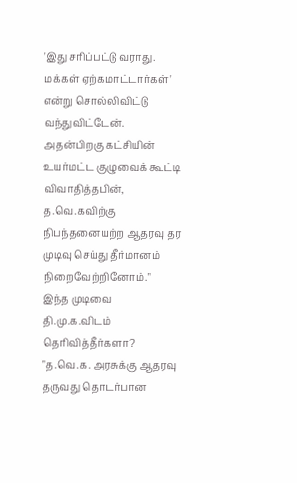'இது சரிப்பட்டு வராது. மக்கள் ஏற்கமாட்டார்கள்' என்று சொல்லிவிட்டு வந்துவிட்டேன். அதன்பிறகு கட்சியின் உயர்மட்ட குழுவைக் கூட்டி விவாதித்தபின், த.வெ.கவிற்கு நிபந்தனையற்ற ஆதரவு தர முடிவு செய்து தீர்மானம் நிறைவேற்றினோம்."
இந்த முடிவை தி.மு.க.விடம் தெரிவித்தீர்களா?
"த.வெ.க. அரசுக்கு ஆதரவு தருவது தொடர்பான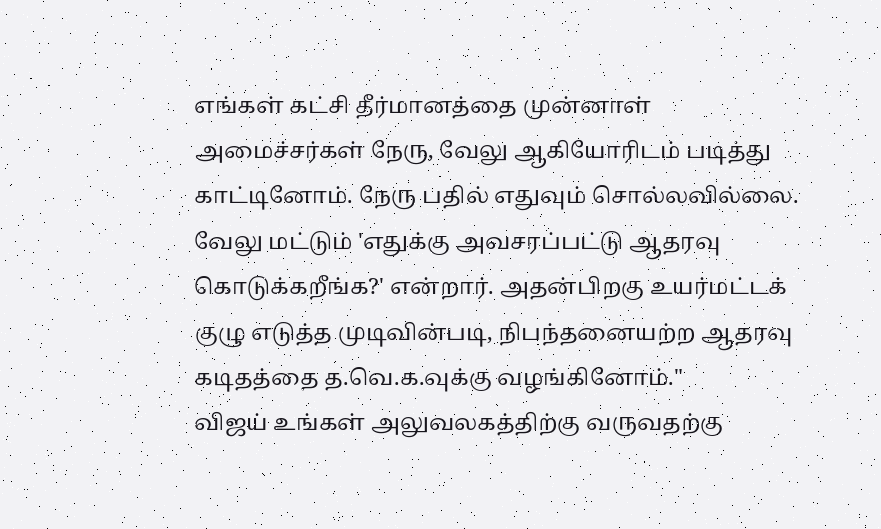எங்கள் கட்சி தீர்மானத்தை முன்னாள் அமைச்சர்கள் நேரு, வேலு ஆகியோரிடம் படித்து காட்டினோம். நேரு பதில் எதுவும் சொல்லவில்லை. வேலு மட்டும் 'எதுக்கு அவசரப்பட்டு ஆதரவு கொடுக்கறீங்க?' என்றார். அதன்பிறகு உயர்மட்டக் குழு எடுத்த முடிவின்படி, நிபந்தனையற்ற ஆதரவு கடிதத்தை த.வெ.க.வுக்கு வழங்கினோம்."
விஜய் உங்கள் அலுவலகத்திற்கு வருவதற்கு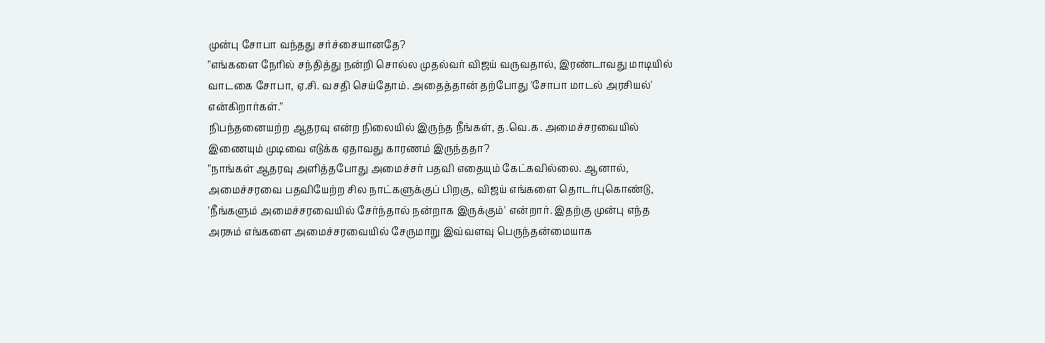முன்பு சோபா வந்தது சர்ச்சையானதே?
"எங்களை நேரில் சந்தித்து நன்றி சொல்ல முதல்வர் விஜய் வருவதால், இரண்டாவது மாடியில் வாடகை சோபா, ஏ.சி. வசதி செய்தோம். அதைத்தான் தற்போது 'சோபா மாடல் அரசியல்' என்கிறார்கள்."
நிபந்தனையற்ற ஆதரவு என்ற நிலையில் இருந்த நீங்கள், த.வெ.க. அமைச்சரவையில் இணையும் முடிவை எடுக்க ஏதாவது காரணம் இருந்ததா?
"நாங்கள் ஆதரவு அளித்தபோது அமைச்சர் பதவி எதையும் கேட்கவில்லை. ஆனால், அமைச்சரவை பதவியேற்ற சில நாட்களுக்குப் பிறகு, விஜய் எங்களை தொடர்புகொண்டு, 'நீங்களும் அமைச்சரவையில் சேர்ந்தால் நன்றாக இருக்கும்' என்றார். இதற்கு முன்பு எந்த அரசும் எங்களை அமைச்சரவையில் சேருமாறு இவ்வளவு பெருந்தன்மையாக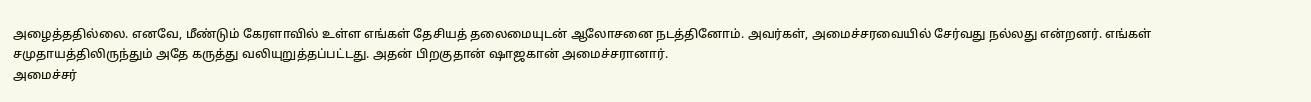அழைத்ததில்லை. எனவே, மீண்டும் கேரளாவில் உள்ள எங்கள் தேசியத் தலைமையுடன் ஆலோசனை நடத்தினோம். அவர்கள், அமைச்சரவையில் சேர்வது நல்லது என்றனர். எங்கள் சமுதாயத்திலிருந்தும் அதே கருத்து வலியுறுத்தப்பட்டது. அதன் பிறகுதான் ஷாஜகான் அமைச்சரானார்.
அமைச்சர்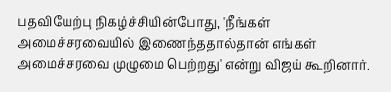பதவியேற்பு நிகழ்ச்சியின்போது, 'நீங்கள் அமைச்சரவையில் இணைந்ததால்தான் எங்கள் அமைச்சரவை முழுமை பெற்றது' என்று விஜய் கூறினார்.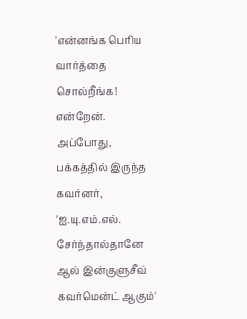'என்னங்க பெரிய வார்த்தை சொல்றீங்க! என்றேன். அப்போது, பக்கத்தில் இருந்த கவர்னர், 'ஐ.யு.எம்.எல். சேர்ந்தால்தானே ஆல் இன்குளுசீவ் கவர்மென்ட் ஆகும்'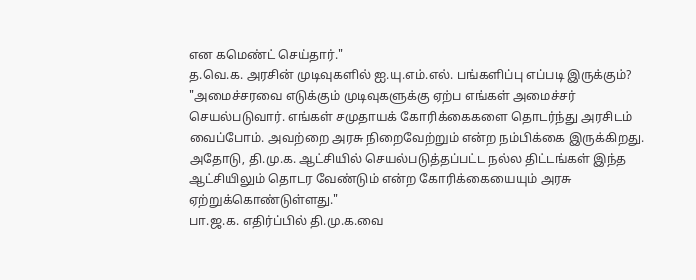என கமெண்ட் செய்தார்."
த.வெ.க. அரசின் முடிவுகளில் ஐ.யு.எம்.எல். பங்களிப்பு எப்படி இருக்கும்?
"அமைச்சரவை எடுக்கும் முடிவுகளுக்கு ஏற்ப எங்கள் அமைச்சர் செயல்படுவார். எங்கள் சமுதாயக் கோரிக்கைகளை தொடர்ந்து அரசிடம் வைப்போம். அவற்றை அரசு நிறைவேற்றும் என்ற நம்பிக்கை இருக்கிறது. அதோடு, தி.மு.க. ஆட்சியில் செயல்படுத்தப்பட்ட நல்ல திட்டங்கள் இந்த ஆட்சியிலும் தொடர வேண்டும் என்ற கோரிக்கையையும் அரசு ஏற்றுக்கொண்டுள்ளது."
பா.ஜ.க. எதிர்ப்பில் தி.மு.க.வை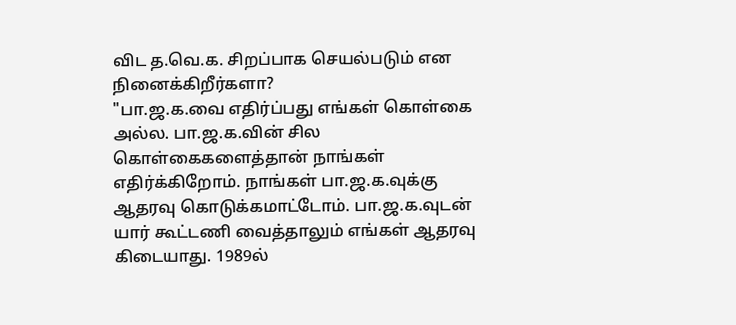விட த.வெ.க. சிறப்பாக செயல்படும் என நினைக்கிறீர்களா?
"பா.ஜ.க.வை எதிர்ப்பது எங்கள் கொள்கை அல்ல. பா.ஜ.க.வின் சில கொள்கைகளைத்தான் நாங்கள் எதிர்க்கிறோம். நாங்கள் பா.ஜ.க.வுக்கு ஆதரவு கொடுக்கமாட்டோம். பா.ஜ.க.வுடன் யார் கூட்டணி வைத்தாலும் எங்கள் ஆதரவு கிடையாது. 1989ல்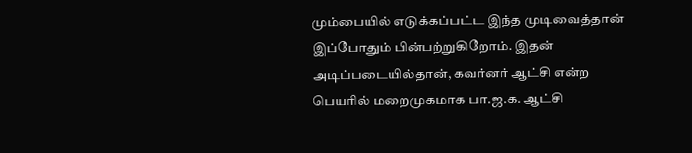மும்பையில் எடுக்கப்பட்ட இந்த முடிவைத்தான் இப்போதும் பின்பற்றுகிறோம். இதன் அடிப்படையில்தான், கவர்னர் ஆட்சி என்ற பெயரில் மறைமுகமாக பா.ஜ.க. ஆட்சி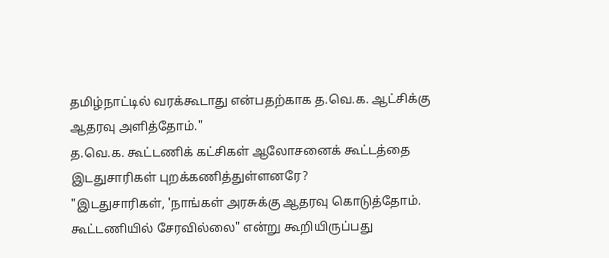தமிழ்நாட்டில் வரக்கூடாது என்பதற்காக த.வெ.க. ஆட்சிக்கு ஆதரவு அளித்தோம்."
த.வெ.க. கூட்டணிக் கட்சிகள் ஆலோசனைக் கூட்டத்தை இடதுசாரிகள் புறக்கணித்துள்ளனரே?
"இடதுசாரிகள், 'நாங்கள் அரசுக்கு ஆதரவு கொடுத்தோம். கூட்டணியில் சேரவில்லை" என்று கூறியிருப்பது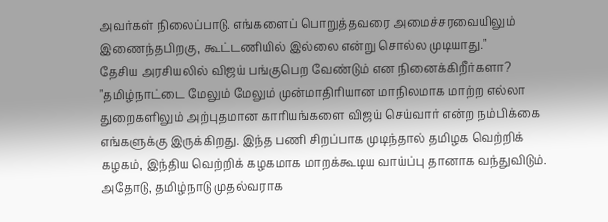அவர்கள் நிலைப்பாடு. எங்களைப் பொறுத்தவரை அமைச்சரவையிலும் இணைந்தபிறகு, கூட்டணியில் இல்லை என்று சொல்ல முடியாது."
தேசிய அரசியலில் விஜய் பங்குபெற வேண்டும் என நினைக்கிறீர்களா?
"தமிழ்நாட்டை மேலும் மேலும் முன்மாதிரியான மாநிலமாக மாற்ற எல்லா துறைகளிலும் அற்புதமான காரியங்களை விஜய் செய்வார் என்ற நம்பிக்கை எங்களுக்கு இருக்கிறது. இந்த பணி சிறப்பாக முடிந்தால் தமிழக வெற்றிக் கழகம், இந்திய வெற்றிக் கழகமாக மாறக்கூடிய வாய்ப்பு தானாக வந்துவிடும். அதோடு, தமிழ்நாடு முதல்வராக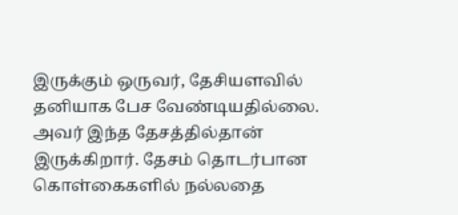இருக்கும் ஒருவர், தேசியளவில் தனியாக பேச வேண்டியதில்லை. அவர் இந்த தேசத்தில்தான் இருக்கிறார். தேசம் தொடர்பான கொள்கைகளில் நல்லதை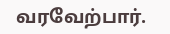வரவேற்பார்.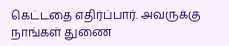கெட்டதை எதிர்ப்பார். அவருக்கு நாங்கள் துணை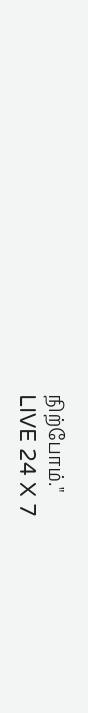நிற்போம்."
LIVE 24 X 7